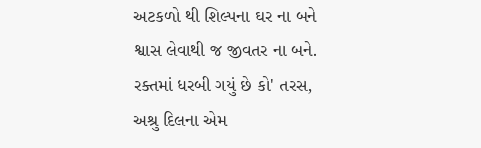અટકળો થી શિલ્પના ઘર ના બને
શ્વાસ લેવાથી જ જીવતર ના બને.
રક્તમાં ધરબી ગયું છે કો' તરસ,
અશ્રુ દિલના એમ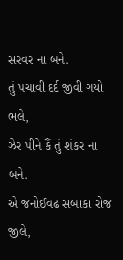સરવર ના બને.
તું પચાવી દર્દ જીવી ગયો ભલે,
ઝેર પીને કૈં તું શંકર ના બને.
એ જનોઈવઢ સબાકા રોજ જીલે,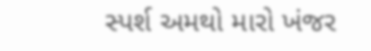સ્પર્શ અમથો મારો ખંજર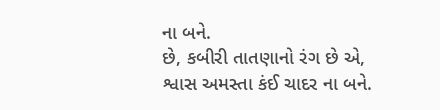ના બને.
છે, કબીરી તાતણાનો રંગ છે એ,
શ્વાસ અમસ્તા કંઈ ચાદર ના બને.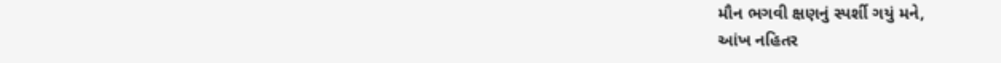મૌન ભગવી ક્ષણનું સ્પર્શી ગયું મને,
આંખ નહિતર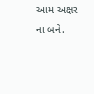આમ અક્ષર ના બને.